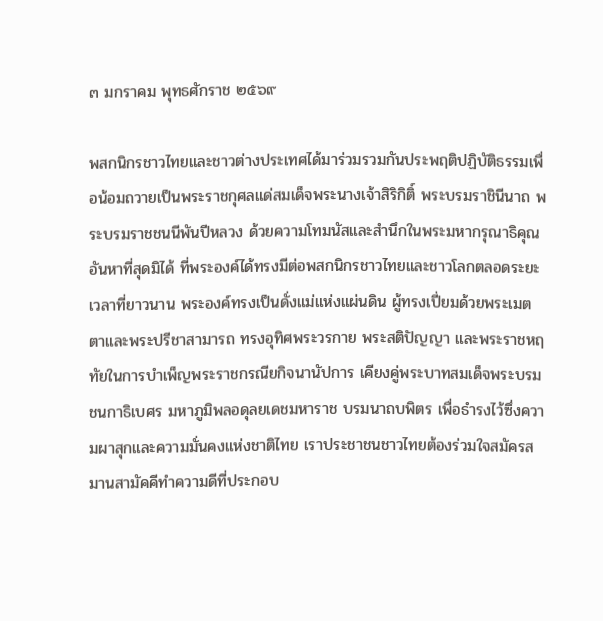๓ มกราคม พุทธศักราช ๒๕๖๙

พสกนิกรชาวไทยและชาวต่างประเทศได้มาร่วมรวมกันประพฤติปฏิบัติธรรมเพื่อน้อมถวายเป็นพระราชกุศลแด่สมเด็จพระนางเจ้าสิริกิติ์ พระบรมราชินีนาถ พระบรมราชชนนีพันปีหลวง ด้วยความโทมนัสและสำนึกในพระมหากรุณาธิคุณอันหาที่สุดมิได้ ที่พระองค์ได้ทรงมีต่อพสกนิกรชาวไทยและชาวโลกตลอดระยะเวลาที่ยาวนาน พระองค์ทรงเป็นดั่งแม่แห่งแผ่นดิน ผู้ทรงเปี่ยมด้วยพระเมตตาและพระปรีชาสามารถ ทรงอุทิศพระวรกาย พระสติปัญญา และพระราชหฤทัยในการบำเพ็ญพระราชกรณียกิจนานัปการ เคียงคู่พระบาทสมเด็จพระบรมชนกาธิเบศร มหาภูมิพลอดุลยเดชมหาราช บรมนาถบพิตร เพื่อธำรงไว้ซึ่งความผาสุกและความมั่นคงแห่งชาติไทย เราประชาชนชาวไทยต้องร่วมใจสมัครสมานสามัคคีทำความดีที่ประกอบ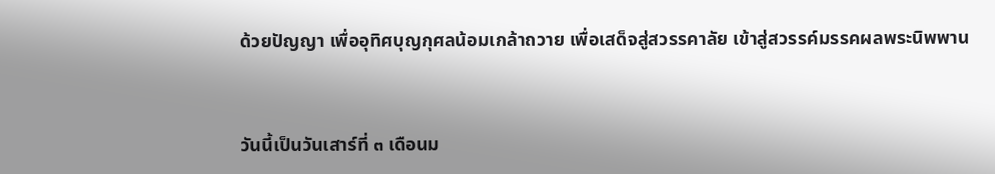ด้วยปัญญา เพื่ออุทิศบุญกุศลน้อมเกล้าถวาย เพื่อเสด็จสู่สวรรคาลัย เข้าสู่สวรรค์มรรคผลพระนิพพาน



วันนี้เป็นวันเสาร์ที่ ๓ เดือนม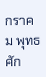กราคม พุทธศัก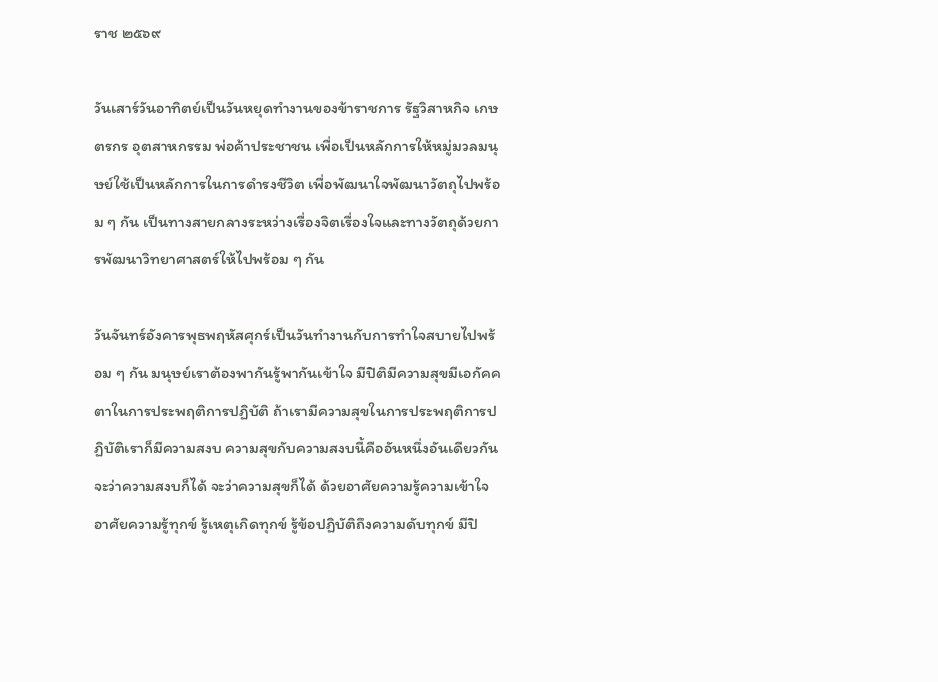ราช ๒๕๖๙

วันเสาร์วันอาทิตย์เป็นวันหยุดทำงานของข้าราชการ รัฐวิสาหกิจ เกษตรกร อุตสาหกรรม พ่อค้าประชาชน เพื่อเป็นหลักการให้หมู่มวลมนุษย์ใช้เป็นหลักการในการดำรงชีวิต เพื่อพัฒนาใจพัฒนาวัตถุไปพร้อม ๆ กัน เป็นทางสายกลางระหว่างเรื่องจิตเรื่องใจและทางวัตถุด้วยการพัฒนาวิทยาศาสตร์ให้ไปพร้อม ๆ กัน

วันจันทร์อังคารพุธพฤหัสศุกร์เป็นวันทำงานกับการทำใจสบายไปพร้อม ๆ กัน มนุษย์เราต้องพากันรู้พากันเข้าใจ มีปิติมีความสุขมีเอกัคคตาในการประพฤติการปฏิบัติ ถ้าเรามีความสุขในการประพฤติการปฏิบัติเราก็มีความสงบ ความสุขกับความสงบนี้คืออันหนึ่งอันเดียวกัน จะว่าความสงบก็ได้ จะว่าความสุขก็ได้ ด้วยอาศัยความรู้ความเข้าใจ อาศัยความรู้ทุกข์ รู้เหตุเกิดทุกข์ รู้ข้อปฏิบัติถึงความดับทุกข์ มีปิ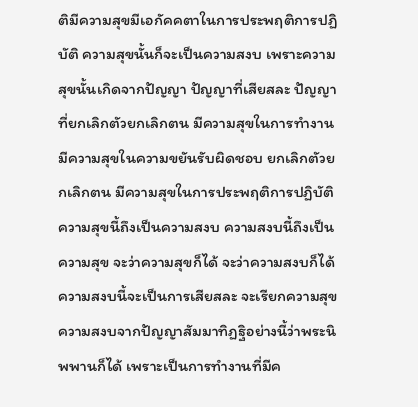ติมีความสุขมีเอกัคคตาในการประพฤติการปฏิบัติ ความสุขนั้นก็จะเป็นความสงบ เพราะความสุขนั้นเกิดจากปัญญา ปัญญาที่เสียสละ ปัญญาที่ยกเลิกตัวยกเลิกตน มีความสุขในการทำงาน มีความสุขในความขยันรับผิดชอบ ยกเลิกตัวยกเลิกตน มีความสุขในการประพฤติการปฏิบัติ ความสุขนี้ถึงเป็นความสงบ ความสงบนี้ถึงเป็นความสุข จะว่าความสุขก็ได้ จะว่าความสงบก็ได้ ความสงบนี้จะเป็นการเสียสละ จะเรียกความสุขความสงบจากปัญญาสัมมาทิฏฐิอย่างนี้ว่าพระนิพพานก็ได้ เพราะเป็นการทำงานที่มีค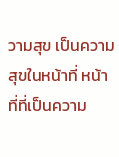วามสุข เป็นความสุขในหน้าที่ หน้าที่ที่เป็นความ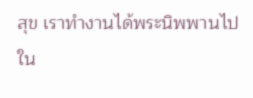สุข เราทำงานได้พระนิพพานไปใน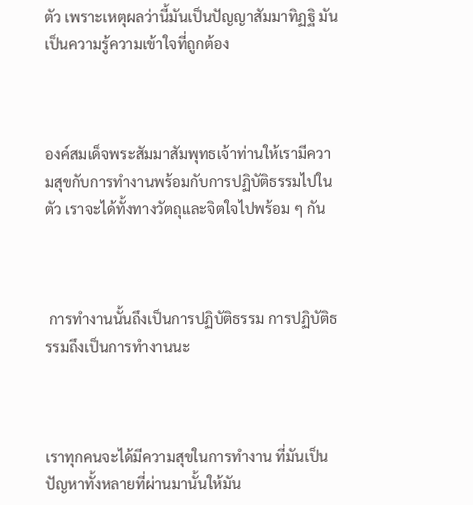ตัว เพราะเหตุผลว่านี้มันเป็นปัญญาสัมมาทิฏฐิ มันเป็นความรู้ความเข้าใจที่ถูกต้อง



องค์สมเด็จพระสัมมาสัมพุทธเจ้าท่านให้เรามีความสุขกับการทำงานพร้อมกับการปฏิบัติธรรมไปในตัว เราจะได้ทั้งทางวัตถุและจิตใจไปพร้อม ๆ กัน



 การทำงานนั้นถึงเป็นการปฏิบัติธรรม การปฏิบัติธรรมถึงเป็นการทำงานนะ



เราทุกคนจะได้มีความสุขในการทำงาน ที่มันเป็นปัญหาทั้งหลายที่ผ่านมานั้นให้มัน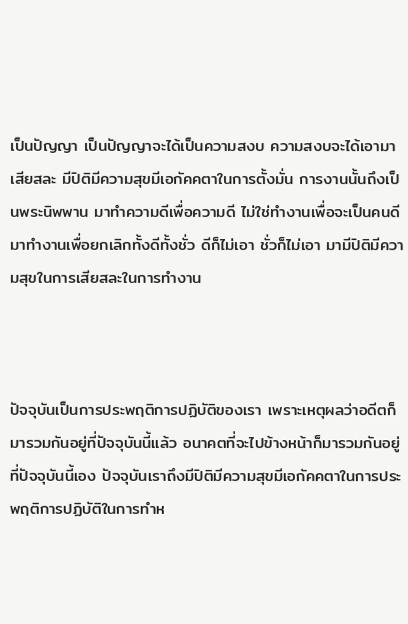เป็นปัญญา เป็นปัญญาจะได้เป็นความสงบ ความสงบจะได้เอามาเสียสละ มีปิติมีความสุขมีเอกัคคตาในการตั้งมั่น การงานนั้นถึงเป็นพระนิพพาน มาทำความดีเพื่อความดี ไม่ใช่ทำงานเพื่อจะเป็นคนดี มาทำงานเพื่อยกเลิกทั้งดีทั้งชั่ว ดีก็ไม่เอา ชั่วก็ไม่เอา มามีปิติมีความสุขในการเสียสละในการทำงาน



ปัจจุบันเป็นการประพฤติการปฏิบัติของเรา เพราะเหตุผลว่าอดีตก็มารวมกันอยู่ที่ปัจจุบันนี้แล้ว อนาคตที่จะไปข้างหน้าก็มารวมกันอยู่ที่ปัจจุบันนี้เอง ปัจจุบันเราถึงมีปิติมีความสุขมีเอกัคคตาในการประพฤติการปฏิบัติในการทำห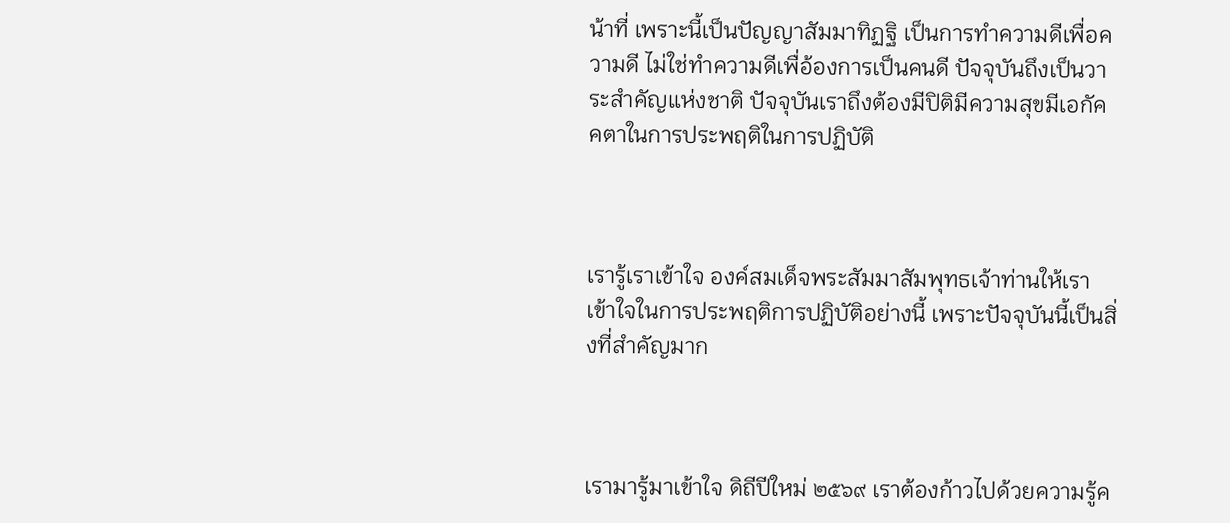น้าที่ เพราะนี้เป็นปัญญาสัมมาทิฏฐิ เป็นการทำความดีเพื่อความดี ไม่ใช่ทำความดีเพื่อ้องการเป็นคนดี ปัจจุบันถึงเป็นวาระสำคัญแห่งชาติ ปัจจุบันเราถึงต้องมีปิติมีความสุขมีเอกัคคตาในการประพฤติในการปฏิบัติ



เรารู้เราเข้าใจ องค์สมเด็จพระสัมมาสัมพุทธเจ้าท่านให้เราเข้าใจในการประพฤติการปฏิบัติอย่างนี้ เพราะปัจจุบันนี้เป็นสิ่งที่สำคัญมาก



เรามารู้มาเข้าใจ ดิถีปีใหม่ ๒๕๖๙ เราต้องก้าวไปด้วยความรู้ค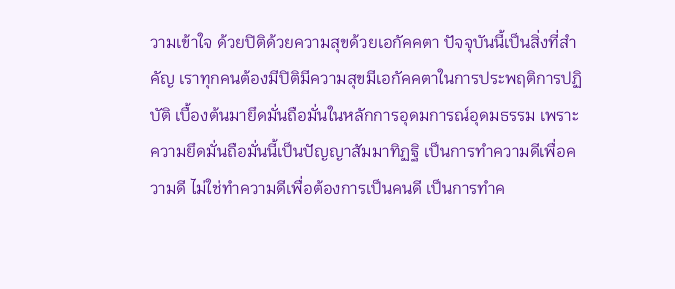วามเข้าใจ ด้วยปิติด้วยความสุขด้วยเอกัคคตา ปัจจุบันนี้เป็นสิ่งที่สำคัญ เราทุกคนต้องมีปิติมีความสุขมีเอกัคคตาในการประพฤติการปฏิบัติ เบื้องต้นมายึดมั่นถือมั่นในหลักการอุดมการณ์อุดมธรรม เพราะความยึดมั่นถือมั่นนี้เป็นปัญญาสัมมาทิฏฐิ เป็นการทำความดีเพื่อความดี ไม่ใช่ทำความดีเพื่อต้องการเป็นคนดี เป็นการทำค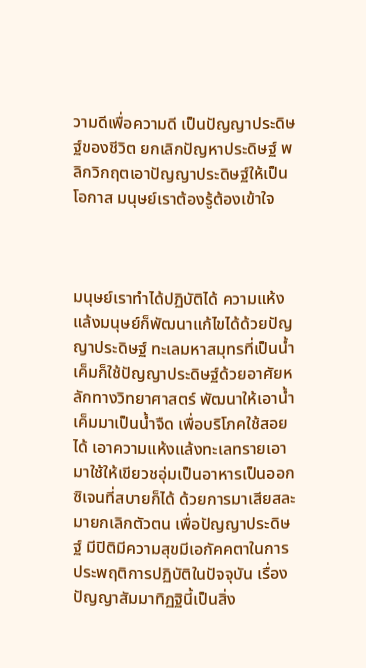วามดีเพื่อความดี เป็นปัญญาประดิษฐ์ของชีวิต ยกเลิกปัญหาประดิษฐ์ พลิกวิกฤตเอาปัญญาประดิษฐ์ให้เป็นโอกาส มนุษย์เราต้องรู้ต้องเข้าใจ



มนุษย์เราทำได้ปฏิบัติได้ ความแห้งแล้งมนุษย์ก็พัฒนาแก้ไขได้ด้วยปัญญาประดิษฐ์ ทะเลมหาสมุทรที่เป็นน้ำเค็มก็ใช้ปัญญาประดิษฐ์ด้วยอาศัยหลักทางวิทยาศาสตร์ พัฒนาให้เอาน้ำเค็มมาเป็นน้ำจืด เพื่อบริโภคใช้สอยได้ เอาความแห้งแล้งทะเลทรายเอามาใช้ให้เขียวชอุ่มเป็นอาหารเป็นออกซิเจนที่สบายก็ได้ ด้วยการมาเสียสละมายกเลิกตัวตน เพื่อปัญญาประดิษฐ์ มีปิติมีความสุขมีเอกัคคตาในการประพฤติการปฏิบัติในปัจจุบัน เรื่องปัญญาสัมมาทิฏฐินี้เป็นสิ่ง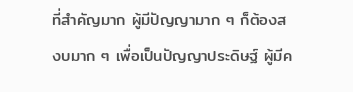ที่สำคัญมาก ผู้มีปัญญามาก ๆ ก็ต้องสงบมาก ๆ เพื่อเป็นปัญญาประดิษฐ์ ผู้มีค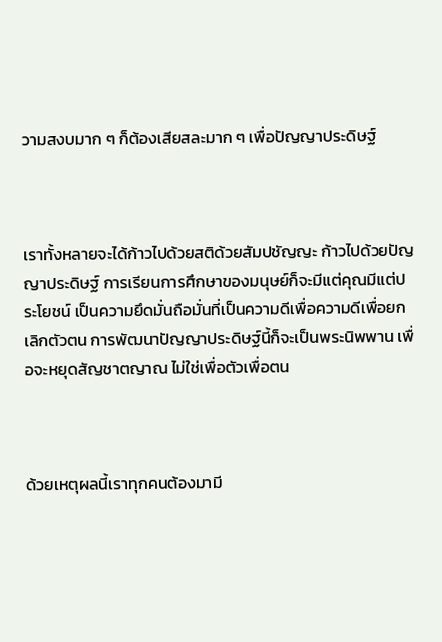วามสงบมาก ๆ ก็ต้องเสียสละมาก ๆ เพื่อปัญญาประดิษฐ์



เราทั้งหลายจะได้ก้าวไปด้วยสติด้วยสัมปชัญญะ ก้าวไปด้วยปัญญาประดิษฐ์ การเรียนการศึกษาของมนุษย์ก็จะมีแต่คุณมีแต่ประโยชน์ เป็นความยึดมั่นถือมั่นที่เป็นความดีเพื่อความดีเพื่อยกเลิกตัวตน การพัฒนาปัญญาประดิษฐ์นี้ก็จะเป็นพระนิพพาน เพื่อจะหยุดสัญชาตญาณ ไม่ใช่เพื่อตัวเพื่อตน



ด้วยเหตุผลนี้เราทุกคนต้องมามี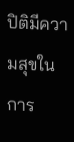ปิติมีความสุขในการ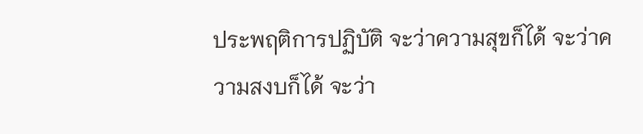ประพฤติการปฏิบัติ จะว่าความสุขก็ได้ จะว่าความสงบก็ได้ จะว่า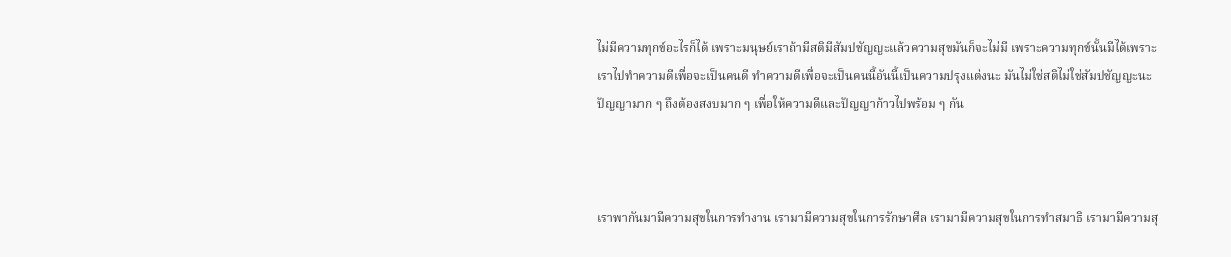ไม่มีความทุกข์อะไรก็ได้ เพราะมนุษย์เราถ้ามีสติมีสัมปชัญญะแล้วความสุขมันก็จะไม่มี เพราะความทุกข์นั้นมีได้เพราะเราไปทำความดีเพื่อจะเป็นคนดี ทำความดีเพื่อจะเป็นคนนี้อันนี้เป็นความปรุงแต่งนะ มันไม่ใช่สติไม่ใช่สัมปชัญญะนะ ปัญญามาก ๆ ถึงต้องสงบมาก ๆ เพื่อให้ความดีและปัญญาก้าวไปพร้อม ๆ กัน



เราพากันมามีความสุขในการทำงาน เรามามีความสุขในการรักษาศีล เรามามีความสุขในการทำสมาธิ เรามามีความสุ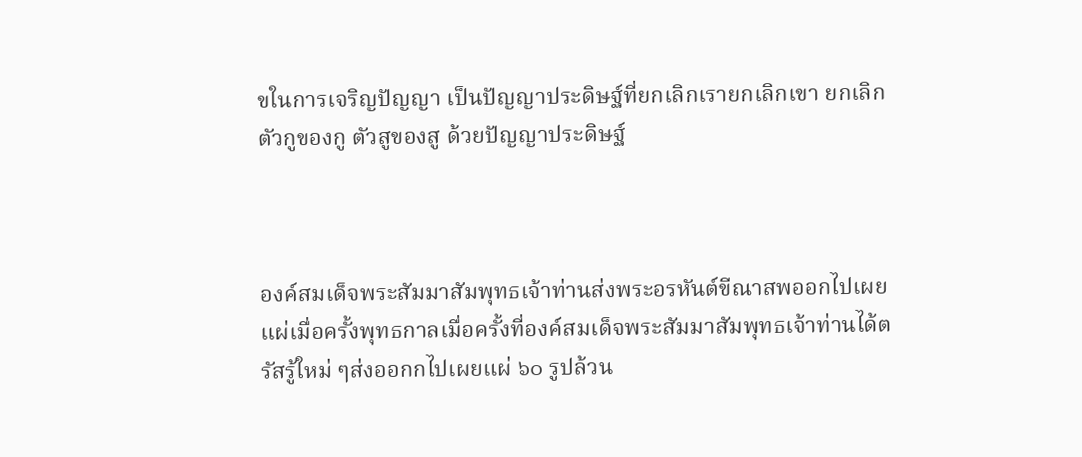ขในการเจริญปัญญา เป็นปัญญาประดิษฐ์ที่ยกเลิกเรายกเลิกเขา ยกเลิกตัวกูของกู ตัวสูของสู ด้วยปัญญาประดิษฐ์



องค์สมเด็จพระสัมมาสัมพุทธเจ้าท่านส่งพระอรหันต์ขีณาสพออกไปเผยแผ่เมื่อครั้งพุทธกาลเมื่อครั้งที่องค์สมเด็จพระสัมมาสัมพุทธเจ้าท่านได้ตรัสรู้ใหม่ ๆส่งออกกไปเผยแผ่ ๖๐ รูปล้วน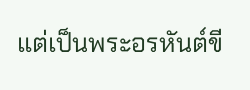แต่เป็นพระอรหันต์ขี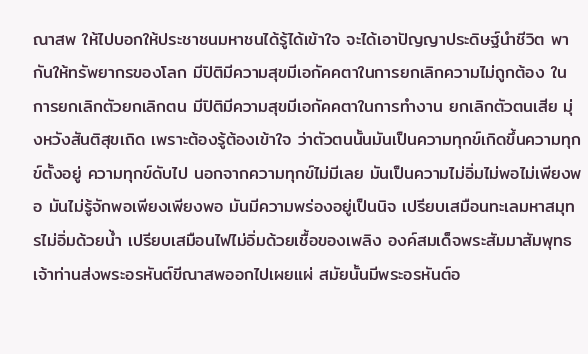ณาสพ ให้ไปบอกให้ประชาชนมหาชนได้รู้ได้เข้าใจ จะได้เอาปัญญาประดิษฐ์นำชีวิต พากันให้ทรัพยากรของโลก มีปิติมีความสุขมีเอกัคคตาในการยกเลิกความไม่ถูกต้อง ในการยกเลิกตัวยกเลิกตน มีปิติมีความสุขมีเอกัคคตาในการทำงาน ยกเลิกตัวตนเสีย มุ่งหวังสันติสุขเถิด เพราะต้องรู้ต้องเข้าใจ ว่าตัวตนนั้นมันเป็นความทุกข์เกิดขึ้นความทุกข์ตั้งอยู่ ความทุกข์ดับไป นอกจากความทุกข์ไม่มีเลย มันเป็นความไม่อิ่มไม่พอไม่เพียงพอ มันไม่รู้จักพอเพียงเพียงพอ มันมีความพร่องอยู่เป็นนิจ เปรียบเสมือนทะเลมหาสมุทรไม่อิ่มด้วยน้ำ เปรียบเสมือนไฟไม่อิ่มด้วยเชื้อของเพลิง องค์สมเด็จพระสัมมาสัมพุทธเจ้าท่านส่งพระอรหันต์ขีณาสพออกไปเผยแผ่ สมัยนั้นมีพระอรหันต์อ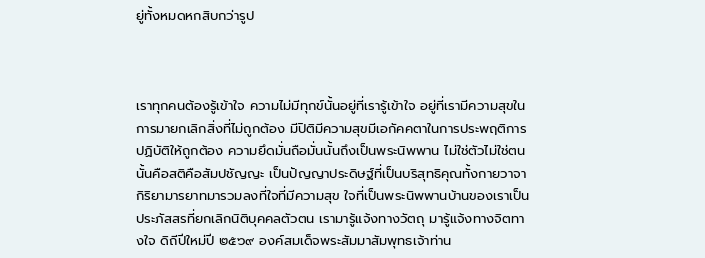ยู่ทั้งหมดหกสิบกว่ารูป



เราทุกคนต้องรู้เข้าใจ ความไม่มีทุกข์นั้นอยู่ที่เรารู้เข้าใจ อยู่ที่เรามีความสุขในการมายกเลิกสิ่งที่ไม่ถูกต้อง มีปิติมีความสุขมีเอกัคคตาในการประพฤติการปฏิบัติให้ถูกต้อง ความยึดมั่นถือมั่นนั้นถึงเป็นพระนิพพาน ไม่ใช่ตัวไม่ใช่ตนนั้นคือสติคือสัมปชัญญะ เป็นปัญญาประดิษฐ์ที่เป็นบริสุทธิคุณทั้งกายวาจากิริยามารยาทมารวมลงที่ใจที่มีความสุข ใจที่เป็นพระนิพพานบ้านของเราเป็นประภัสสรที่ยกเลิกนิติบุคคลตัวตน เรามารู้แจ้งทางวัตถุ มารู้แจ้งทางจิตทางใจ ดิถีปีใหม่ปี ๒๕๖๙ องค์สมเด็จพระสัมมาสัมพุทธเจ้าท่าน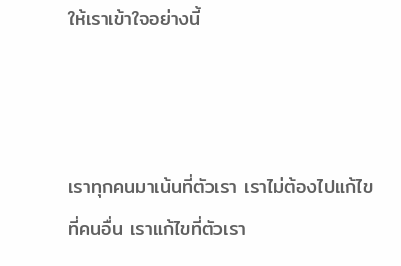ให้เราเข้าใจอย่างนี้



เราทุกคนมาเน้นที่ตัวเรา เราไม่ต้องไปแก้ไขที่คนอื่น เราแก้ไขที่ตัวเรา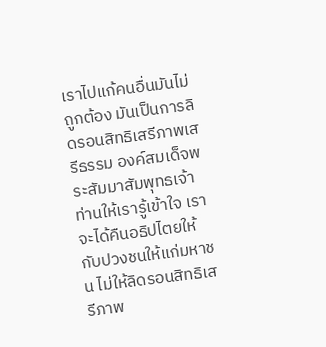เราไปแก้คนอื่นมันไม่ถูกต้อง มันเป็นการลิดรอนสิทธิเสรีภาพเสรีธรรม องค์สมเด็จพระสัมมาสัมพุทธเจ้าท่านให้เรารู้เข้าใจ เราจะได้คืนอธิปไตยให้กับปวงชนให้แก่มหาชน ไม่ให้ลิดรอนสิทธิเสรีภาพ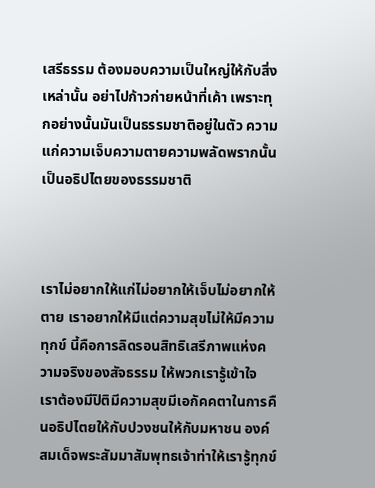เสรีธรรม ต้องมอบความเป็นใหญ่ให้กับสิ่งเหล่านั้น อย่าไปก้าวก่ายหน้าที่เค้า เพราะทุกอย่างนั้นมันเป็นธรรมชาติอยู่ในตัว ความแก่ความเจ็บความตายความพลัดพรากนั้นเป็นอธิปไตยของธรรมชาติ



เราไม่อยากให้แก่ไม่อยากให้เจ็บไม่อยากให้ตาย เราอยากให้มีแต่ความสุขไม่ให้มีความทุกข์ นี้คือการลิดรอนสิทธิเสรีภาพแห่งความจริงของสัจธรรม ให้พวกเรารู้เข้าใจ เราต้องมีปิติมีความสุขมีเอกัคคตาในการคืนอธิปไตยให้กับปวงชนให้กับมหาชน องค์สมเด็จพระสัมมาสัมพุทธเจ้าท่าให้เรารู้ทุกข์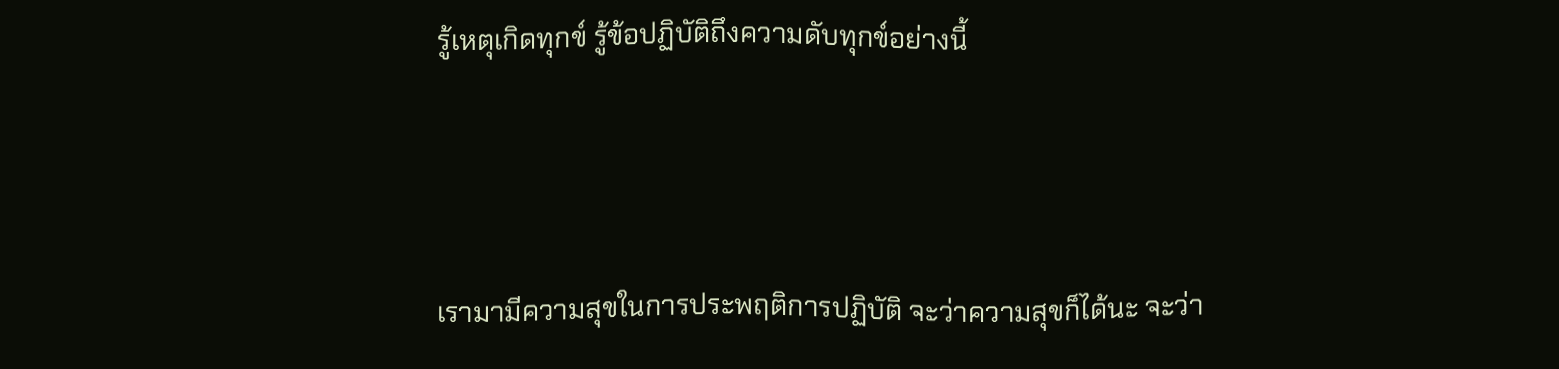รู้เหตุเกิดทุกข์ รู้ข้อปฏิบัติถึงความดับทุกข์อย่างนี้



เรามามีความสุขในการประพฤติการปฏิบัติ จะว่าความสุขก็ได้นะ จะว่า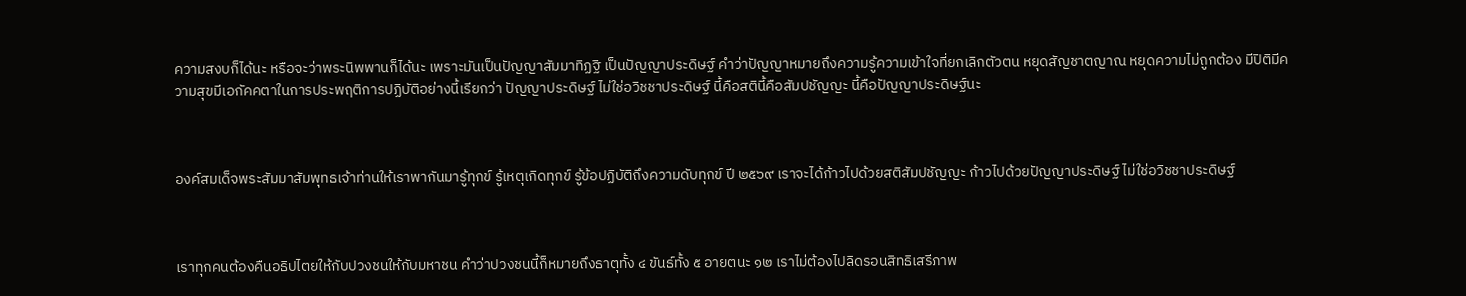ความสงบก็ได้นะ หรือจะว่าพระนิพพานก็ได้นะ เพราะมันเป็นปัญญาสัมมาทิฏฐิ เป็นปัญญาประดิษฐ์ คำว่าปัญญาหมายถึงความรู้ความเข้าใจที่ยกเลิกตัวตน หยุดสัญชาตญาณ หยุดความไม่ถูกต้อง มีปิติมีความสุขมีเอกัคคตาในการประพฤติการปฏิบัติอย่างนี้เรียกว่า ปัญญาประดิษฐ์ ไม่ใช่อวิชชาประดิษฐ์ นี้คือสตินี้คือสัมปชัญญะ นี้คือปัญญาประดิษฐ์นะ



องค์สมเด็จพระสัมมาสัมพุทธเจ้าท่านให้เราพากันมารู้ทุกข์ รู้เหตุเกิดทุกข์ รู้ข้อปฏิบัติถึงความดับทุกข์ ปี ๒๕๖๙ เราจะได้ก้าวไปด้วยสติสัมปชัญญะ ก้าวไปด้วยปัญญาประดิษฐ์ ไม่ใช่อวิชชาประดิษฐ์



เราทุกคนต้องคืนอธิปไตยให้กับปวงชนให้กับมหาชน คำว่าปวงชนนี้ก็หมายถึงธาตุทั้ง ๔ ขันธ์ทั้ง ๕ อายตนะ ๑๒ เราไม่ต้องไปลิดรอนสิทธิเสรีภาพ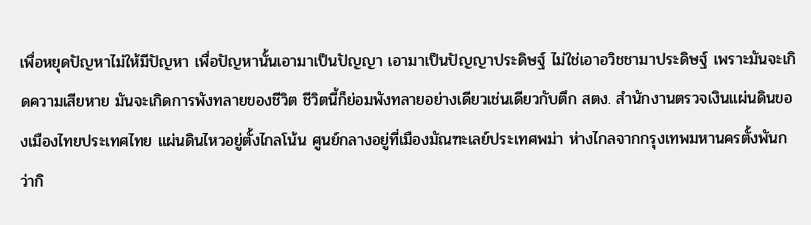เพื่อหยุดปัญหาไม่ให้มีปัญหา เพื่อปัญหานั้นเอามาเป็นปัญญา เอามาเป็นปัญญาประดิษฐ์ ไม่ใช่เอาอวิชชามาประดิษฐ์ เพราะมันจะเกิดความเสียหาย มันจะเกิดการพังทลายของชีวิต ชีวิตนี้ก็ย่อมพังทลายอย่างเดียวเช่นเดียวกับตึก สตง. สำนักงานตรวจเงินแผ่นดินของเมืองไทยประเทศไทย แผ่นดินไหวอยู่ตั้งไกลโน้น ศูนย์กลางอยู่ที่เมืองมัณฑะเลย์ประเทศพม่า ห่างไกลจากกรุงเทพมหานครตั้งพันกว่ากิ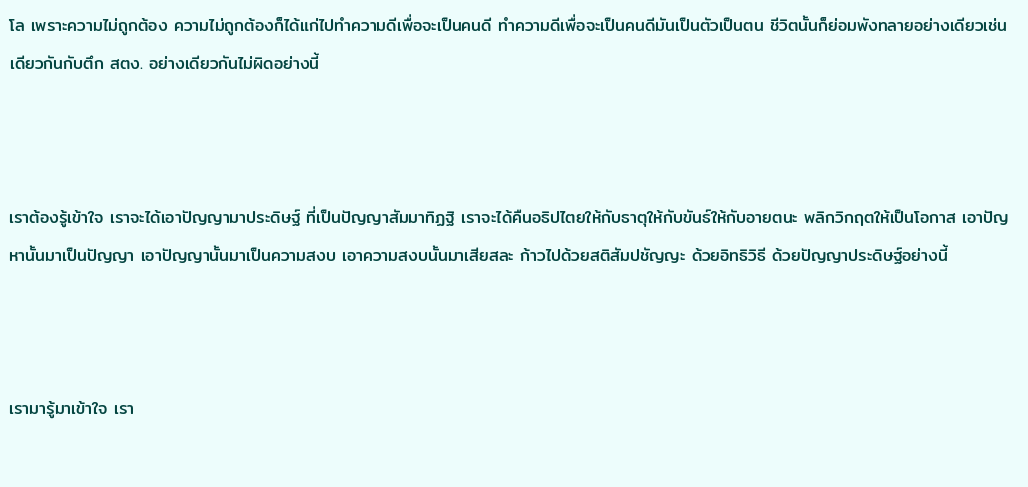โล เพราะความไม่ถูกต้อง ความไม่ถูกต้องก็ได้แก่ไปทำความดีเพื่อจะเป็นคนดี ทำความดีเพื่อจะเป็นคนดีมันเป็นตัวเป็นตน ชีวิตนั้นก็ย่อมพังทลายอย่างเดียวเช่นเดียวกันกับตึก สตง. อย่างเดียวกันไม่ผิดอย่างนี้



เราต้องรู้เข้าใจ เราจะได้เอาปัญญามาประดิษฐ์ ที่เป็นปัญญาสัมมาทิฏฐิ เราจะได้คืนอธิปไตยให้กับธาตุให้กับขันธ์ให้กับอายตนะ พลิกวิกฤตให้เป็นโอกาส เอาปัญหานั้นมาเป็นปัญญา เอาปัญญานั้นมาเป็นความสงบ เอาความสงบนั้นมาเสียสละ ก้าวไปด้วยสติสัมปชัญญะ ด้วยอิทธิวิธี ด้วยปัญญาประดิษฐ์อย่างนี้



เรามารู้มาเข้าใจ เรา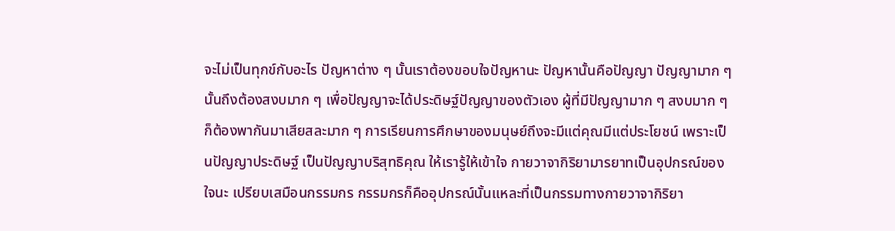จะไม่เป็นทุกข์กับอะไร ปัญหาต่าง ๆ นั้นเราต้องขอบใจปัญหานะ ปัญหานั้นคือปัญญา ปัญญามาก ๆ นั้นถึงต้องสงบมาก ๆ เพื่อปัญญาจะได้ประดิษฐ์ปัญญาของตัวเอง ผู้ที่มีปัญญามาก ๆ สงบมาก ๆ ก็ต้องพากันมาเสียสละมาก ๆ การเรียนการศึกษาของมนุษย์ถึงจะมีแต่คุณมีแต่ประโยชน์ เพราะเป็นปัญญาประดิษฐ์ เป็นปัญญาบริสุทธิคุณ ให้เรารู้ให้เข้าใจ กายวาจากิริยามารยาทเป็นอุปกรณ์ของใจนะ เปรียบเสมือนกรรมกร กรรมกรก็คืออุปกรณ์นั้นแหละที่เป็นกรรมทางกายวาจากิริยา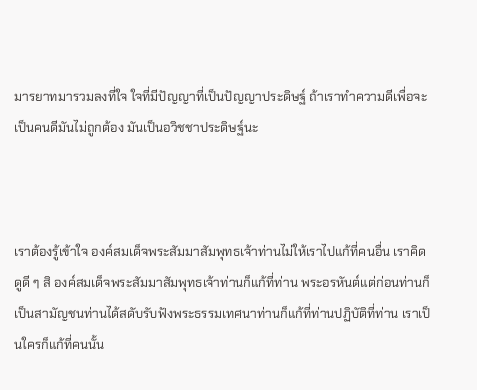มารยาทมารวมลงที่ใจ ใจที่มีปัญญาที่เป็นปัญญาประดิษฐ์ ถ้าเราทำความดีเพื่อจะเป็นคนดีมันไม่ถูกต้อง มันเป็นอวิชชาประดิษฐ์นะ



เราต้องรู้เข้าใจ องค์สมเด็จพระสัมมาสัมพุทธเจ้าท่านไม่ให้เราไปแก้ที่คนอื่น เราคิดดูดี ๆ สิ องค์สมเด็จพระสัมมาสัมพุทธเจ้าท่านก็แก้ที่ท่าน พระอรหันต์แต่ก่อนท่านก็เป็นสามัญชนท่านได้สดับรับฟังพระธรรมเทศนาท่านก็แก้ที่ท่านปฏิบัติที่ท่าน เราเป็นใครก็แก้ที่คนนั้น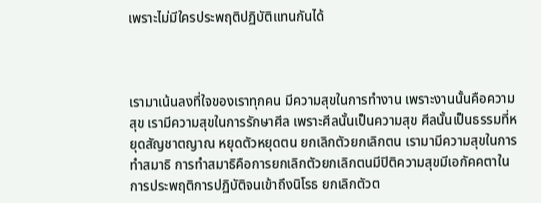เพราะไม่มีใครประพฤติปฏิบัติแทนกันได้



เรามาเน้นลงที่ใจของเราทุกคน มีความสุขในการทำงาน เพราะงานนั้นคือความสุข เรามีความสุขในการรักษาศีล เพราะศีลนั้นเป็นความสุข ศีลนั้นเป็นธรรมที่หยุดสัญชาตญาณ หยุดตัวหยุดตน ยกเลิกตัวยกเลิกตน เรามามีความสุขในการทำสมาธิ การทำสมาธิคือการยกเลิกตัวยกเลิกตนมีปิติความสุขมีเอกัคคตาในการประพฤติการปฏิบัติจนเข้าถึงนิโรธ ยกเลิกตัวต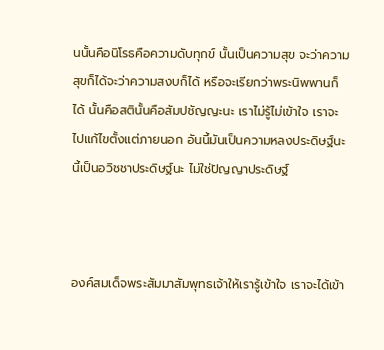นนั้นคือนิโรธคือความดับทุกข์ นั้นเป็นความสุข จะว่าความสุขก็ได้จะว่าความสงบก็ได้ หรือจะเรียกว่าพระนิพพานก็ได้ นั้นคือสตินั้นคือสัมปชัญญะนะ เราไม่รู้ไม่เข้าใจ เราจะไปแก้ไขตั้งแต่ภายนอก อันนี้มันเป็นความหลงประดิษฐ์นะ นี้เป็นอวิชชาประดิษฐ์นะ ไม่ใช่ปัญญาประดิษฐ์



องค์สมเด็จพระสัมมาสัมพุทธเจ้าให้เรารู้เข้าใจ เราจะได้เข้า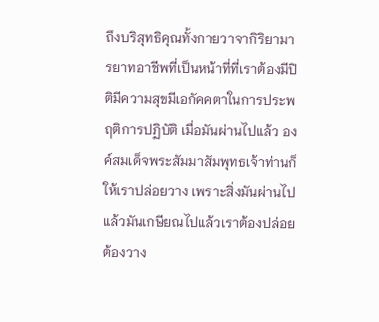ถึงบริสุทธิคุณทั้งกายวาจากิริยามารยาทอาชีพที่เป็นหน้าที่ที่เราต้องมีปิติมีความสุขมีเอกัคคตาในการประพฤติการปฏิบัติ เมื่อมันผ่านไปแล้ว องค์สมเด็จพระสัมมาสัมพุทธเจ้าท่านก็ให้เราปล่อยวาง เพราะสิ่งมันผ่านไปแล้วมันเกษียณไปแล้วเราต้องปล่อยต้องวาง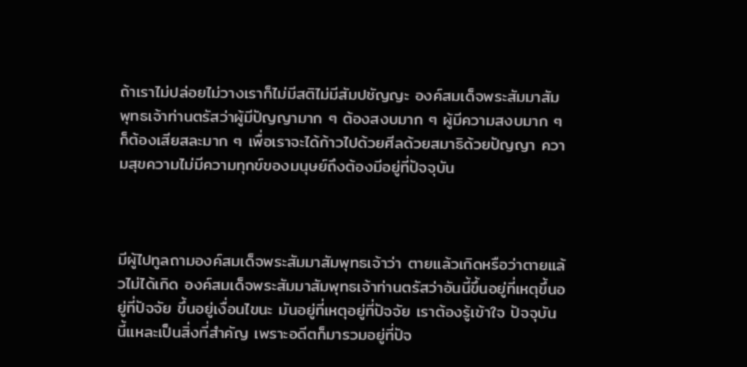ถ้าเราไม่ปล่อยไม่วางเราก็ไม่มีสติไม่มีสัมปชัญญะ องค์สมเด็จพระสัมมาสัมพุทธเจ้าท่านตรัสว่าผู้มีปัญญามาก ๆ ต้องสงบมาก ๆ ผู้มีความสงบมาก ๆ ก็ต้องเสียสละมาก ๆ เพื่อเราจะได้ก้าวไปด้วยศีลด้วยสมาธิด้วยปัญญา ความสุขความไม่มีความทุกข์ของมนุษย์ถึงต้องมีอยู่ที่ปัจจุบัน



มีผู้ไปทูลถามองค์สมเด็จพระสัมมาสัมพุทธเจ้าว่า ตายแล้วเกิดหรือว่าตายแล้วไม่ได้เกิด องค์สมเด็จพระสัมมาสัมพุทธเจ้าท่านตรัสว่าอันนี้ขึ้นอยู่ที่เหตุขึ้นอยู่ที่ปัจจัย ขึ้นอยู่เงื่อนไขนะ มันอยู่ที่เหตุอยู่ที่ปัจจัย เราต้องรู้เข้าใจ ปัจจุบันนี้แหละเป็นสิ่งที่สำคัญ เพราะอดีตก็มารวมอยู่ที่ปัจ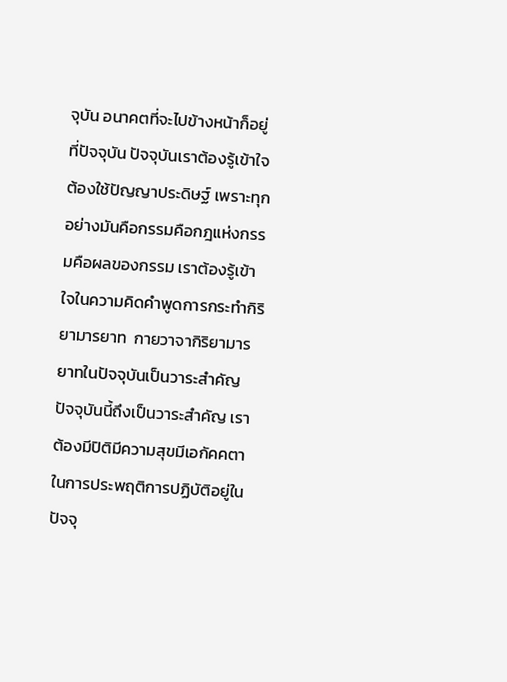จุบัน อนาคตที่จะไปข้างหน้าก็อยู่ที่ปัจจุบัน ปัจจุบันเราต้องรู้เข้าใจ ต้องใช้ปัญญาประดิษฐ์ เพราะทุกอย่างมันคือกรรมคือกฎแห่งกรรมคือผลของกรรม เราต้องรู้เข้าใจในความคิดคำพูดการกระทำกิริยามารยาท  กายวาจากิริยามารยาทในปัจจุบันเป็นวาระสำคัญ ปัจจุบันนี้ถึงเป็นวาระสำคัญ เราต้องมีปิติมีความสุขมีเอกัคคตาในการประพฤติการปฏิบัติอยู่ในปัจจุ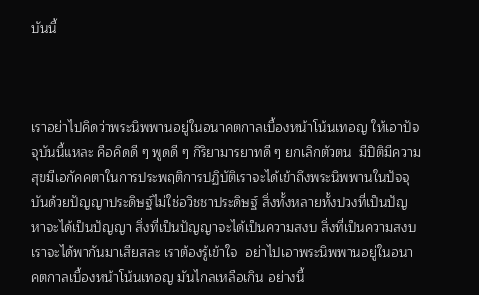บันนี้



เราอย่าไปคิดว่าพระนิพพานอยู่ในอนาคตกาลเบื้องหน้าโน้นเทอญ ให้เอาปัจจุบันนี้แหละ คือคิดดี ๆ พูดดี ๆ กิริยามารยาทดี ๆ ยกเลิกตัวตน  มีปิติมีความสุขมีเอกัคคตาในการประพฤติการปฏิบัติเราจะได้เข้าถึงพระนิพพานในปัจจุบันด้วยปัญญาประดิษฐ์ไม่ใช่อวิชชาประดิษฐ์ สิ่งทั้งหลายทั้งปวงที่เป็นปัญหาจะได้เป็นปัญญา สิ่งที่เป็นปัญญาจะได้เป็นความสงบ สิ่งที่เป็นความสงบเราจะได้พากันมาเสียสละ เราต้องรู้เข้าใจ  อย่าไปเอาพระนิพพานอยู่ในอนาคตกาลเบื้องหน้าโน้นเทอญ มันไกลเหลือเกิน อย่างนี้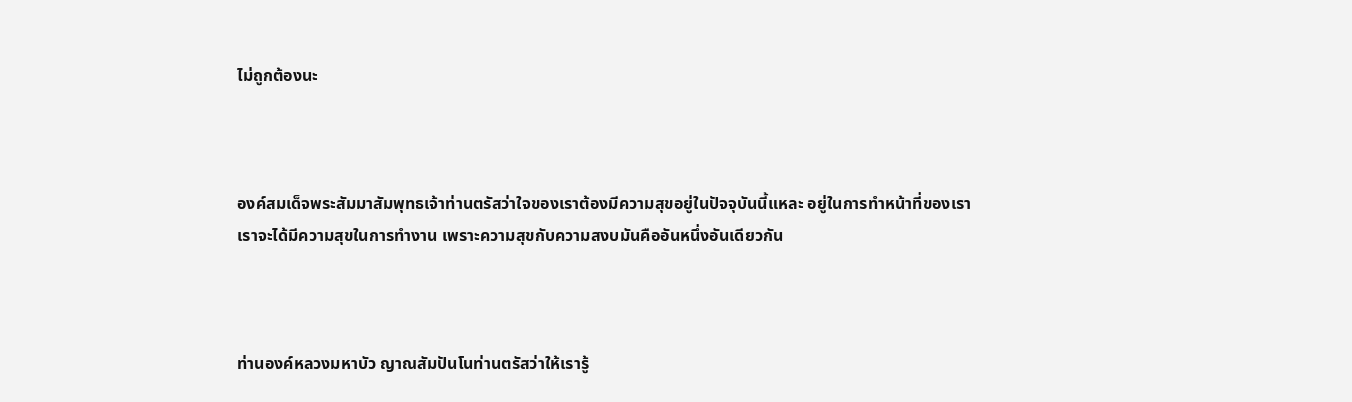ไม่ถูกต้องนะ



องค์สมเด็จพระสัมมาสัมพุทธเจ้าท่านตรัสว่าใจของเราต้องมีความสุขอยู่ในปัจจุบันนี้แหละ อยู่ในการทำหน้าที่ของเรา เราจะได้มีความสุขในการทำงาน เพราะความสุขกับความสงบมันคืออันหนึ่งอันเดียวกัน



ท่านองค์หลวงมหาบัว ญาณสัมปันโนท่านตรัสว่าให้เรารู้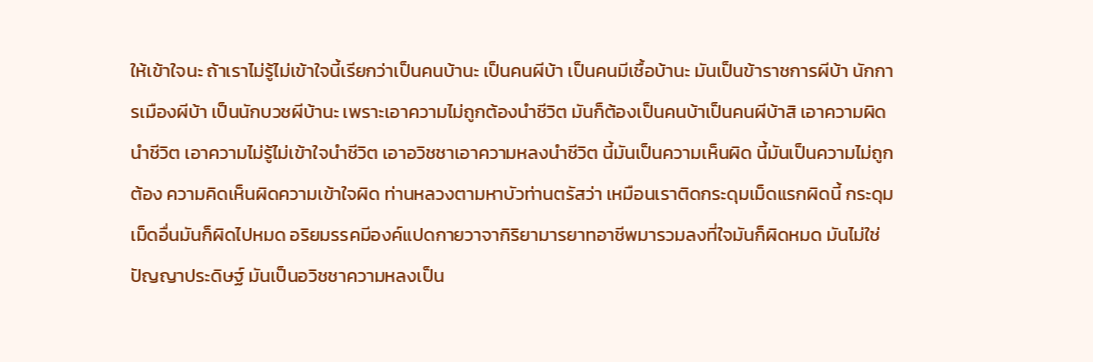ให้เข้าใจนะ ถ้าเราไม่รู้ไม่เข้าใจนี้เรียกว่าเป็นคนบ้านะ เป็นคนผีบ้า เป็นคนมีเชื้อบ้านะ มันเป็นข้าราชการผีบ้า นักการเมืองผีบ้า เป็นนักบวชผีบ้านะ เพราะเอาความไม่ถูกต้องนำชีวิต มันก็ต้องเป็นคนบ้าเป็นคนผีบ้าสิ เอาความผิดนำชีวิต เอาความไม่รู้ไม่เข้าใจนำชีวิต เอาอวิชชาเอาความหลงนำชีวิต นี้มันเป็นความเห็นผิด นี้มันเป็นความไม่ถูกต้อง ความคิดเห็นผิดความเข้าใจผิด ท่านหลวงตามหาบัวท่านตรัสว่า เหมือนเราติดกระดุมเม็ดแรกผิดนี้ กระดุมเม็ดอื่นมันก็ผิดไปหมด อริยมรรคมีองค์แปดกายวาจากิริยามารยาทอาชีพมารวมลงที่ใจมันก็ผิดหมด มันไม่ใช่ปัญญาประดิษฐ์ มันเป็นอวิชชาความหลงเป็น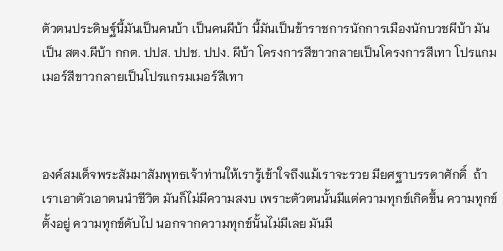ตัวตนประดิษฐ์นี้มันเป็นคนบ้า เป็นคนผีบ้า นี้มันเป็นข้าราชการนักการเมืองนักบวชผีบ้า มันเป็น สตง.ผีบ้า กกต. ปปส. ปปช. ปปง. ผีบ้า โครงการสีขาวกลายเป็นโครงการสีเทา โปรแกมเมอร์สีขาวกลายเป็นโปรแกรมเมอร์สีเทา



องค์สมเด็จพระสัมมาสัมพุทธเจ้าท่านให้เรารู้เข้าใจถึงแม้เราจะรวย มียศฐาบรรดาศักดิ์  ถ้าเราเอาตัวเอาตนนำชีวิต มันก็ไม่มีความสงบ เพราะตัวตนนั้นมีแต่ความทุกข์เกิดขึ้น ความทุกข์ตั้งอยู่ ความทุกข์ดับไป นอกจากความทุกข์นั้นไม่มีเลย มันมี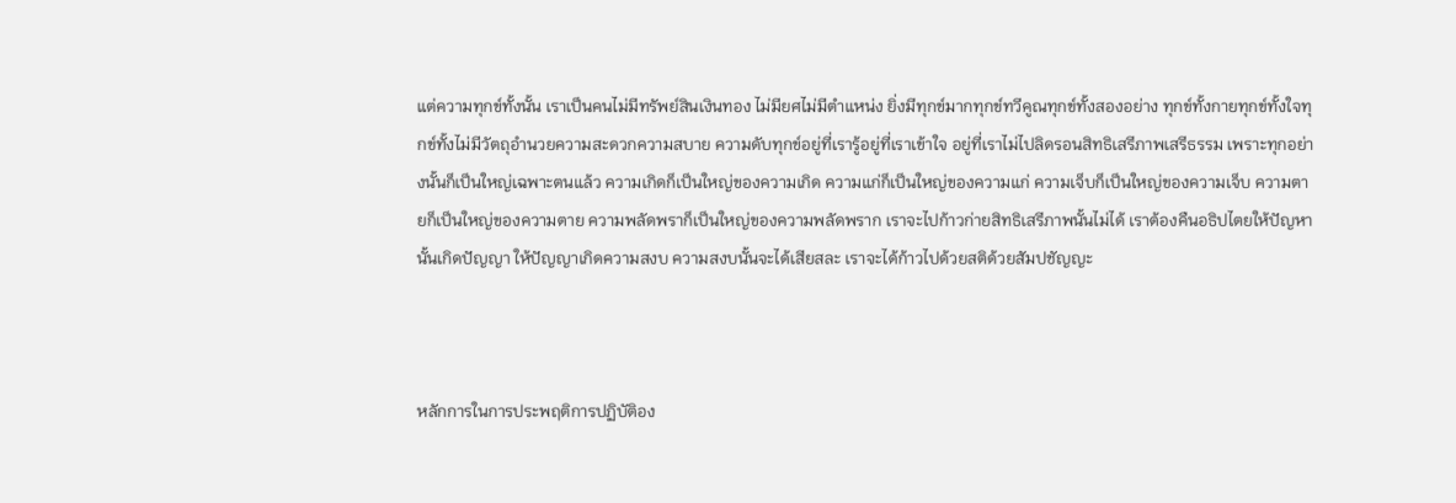แต่ความทุกข์ทั้งนั้น เราเป็นคนไม่มีทรัพย์สินเงินทอง ไม่มียศไม่มีตำแหน่ง ยิ่งมีทุกข์มากทุกข์ทวีคูณทุกข์ทั้งสองอย่าง ทุกข์ทั้งกายทุกข์ทั้งใจทุกข์ทั้งไม่มีวัตถุอำนวยความสะดวกความสบาย ความดับทุกข์อยู่ที่เรารู้อยู่ที่เราเข้าใจ อยู่ที่เราไม่ไปลิดรอนสิทธิเสรีภาพเสรีธรรม เพราะทุกอย่างนั้นก็เป็นใหญ่เฉพาะตนแล้ว ความเกิดก็เป็นใหญ่ของความเกิด ความแก่ก็เป็นใหญ่ของความแก่ ความเจ็บก็เป็นใหญ่ของความเจ็บ ความตายก็เป็นใหญ่ของความตาย ความพลัดพราก็เป็นใหญ่ของความพลัดพราก เราจะไปก้าวก่ายสิทธิเสรีภาพนั้นไม่ได้ เราต้องคืนอธิปไตยให้ปัญหานั้นเกิดปัญญา ให้ปัญญาเกิดความสงบ ความสงบนั้นจะได้เสียสละ เราจะได้ก้าวไปด้วยสติด้วยสัมปชัญญะ



หลักการในการประพฤติการปฏิบัติอง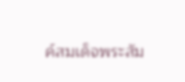ค์สมเด็จพระสัม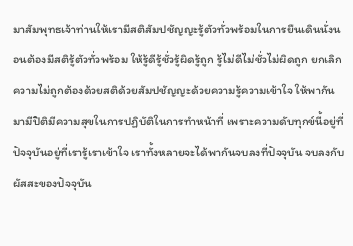มาสัมพุทธเจ้าท่านให้เรามีสติสัมปชัญญะรู้ตัวทั่วพร้อมในการยืนเดินนั่งนอนต้องมีสติรู้ตัวทั่วพร้อม ให้รู้ดีรู้ชั่วรู้ผิดรู้ถูก รู้ไม่ดีไม่ชั่วไม่ผิดถูก ยกเลิกความไม่ถูกต้องด้วยสติด้วยสัมปชัญญะด้วยความรู้ความเข้าใจ ให้พากันมามีปิติมีความสุขในการปฏิบัติในการทำหน้าที่ เพราะความดับทุกข์นี้อยู่ที่ปัจจุบันอยู่ที่เรารู้เราเข้าใจ เราทั้งหลายจะได้พากันจบลงที่ปัจจุบัน จบลงกับผัสสะของปัจจุบัน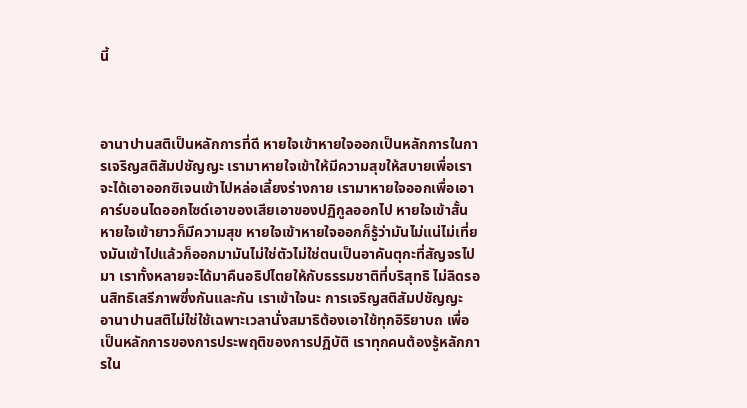นี้



อานาปานสติเป็นหลักการที่ดี หายใจเข้าหายใจออกเป็นหลักการในการเจริญสติสัมปชัญญะ เรามาหายใจเข้าให้มีความสุขให้สบายเพื่อเราจะได้เอาออกซิเจนเข้าไปหล่อเลี้ยงร่างกาย เรามาหายใจออกเพื่อเอาคาร์บอนไดออกไซด์เอาของเสียเอาของปฏิกูลออกไป หายใจเข้าสั้นหายใจเข้ายาวก็มีความสุข หายใจเข้าหายใจออกก็รู้ว่ามันไม่แน่ไม่เที่ยงมันเข้าไปแล้วก็ออกมามันไม่ใช่ตัวไม่ใช่ตนเป็นอาคันตุกะที่สัญจรไปมา เราทั้งหลายจะได้มาคืนอธิปไตยให้กับธรรมชาติที่บริสุทธิ ไม่ลิดรอนสิทธิเสรีภาพซึ่งกันและกัน เราเข้าใจนะ การเจริญสติสัมปชัญญะ อานาปานสติไม่ใช่ใช้เฉพาะเวลานั่งสมาธิต้องเอาใช้ทุกอิริยาบถ เพื่อเป็นหลักการของการประพฤติของการปฏิบัติ เราทุกคนต้องรู้หลักการใน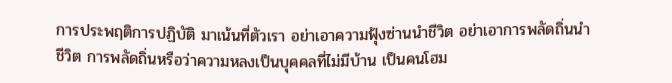การประพฤติการปฏิบัติ มาเน้นที่ตัวเรา อย่าเอาความฟุ้งซ่านนำชีวิต อย่าเอาการพลัดถิ่นนำชีวิต การพลัดถิ่นหรือว่าความหลงเป็นบุคคลที่ไม่มีบ้าน เป็นคนโฮม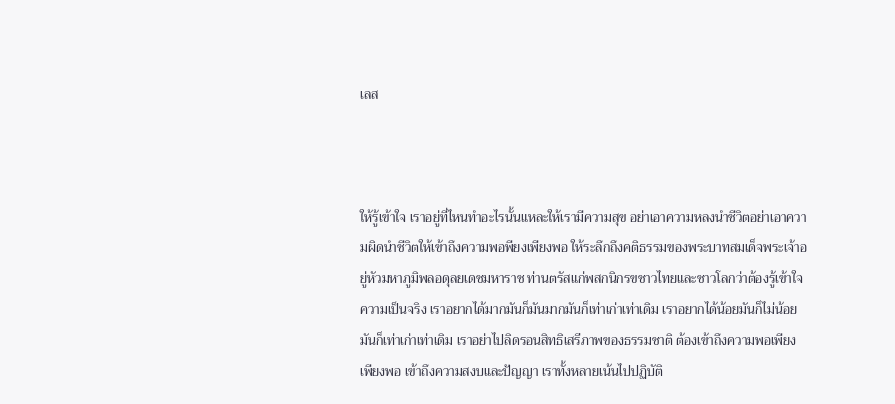เลส



ให้รู้เข้าใจ เราอยู่ที่ไหนทำอะไรนั้นแหละให้เรามีความสุข อย่าเอาความหลงนำชีวิตอย่าเอาความผิดนำชีวิตให้เข้าถึงความพอพียงเพียงพอ ให้ระลึกถึงคติธรรมของพระบาทสมเด็จพระเจ้าอยู่หัวมหาภูมิพลอดุลยเดชมหาราช ท่านตรัสแก่พสกนิกรขชาวไทยและชาวโลกว่าต้องรู้เข้าใจความเป็นจริง เราอยากได้มากมันก็มันมากมันก็เท่าเก่าเท่าเดิม เราอยากได้น้อยมันก็ไม่น้อยมันก็เท่าเก่าเท่าเดิม เราอย่าไปลิดรอนสิทธิเสรีภาพของธรรมชาติ ต้องเข้าถึงความพอเพียงเพียงพอ เข้าถึงความสงบและปัญญา เราทั้งหลายเน้นไปปฏิบัติ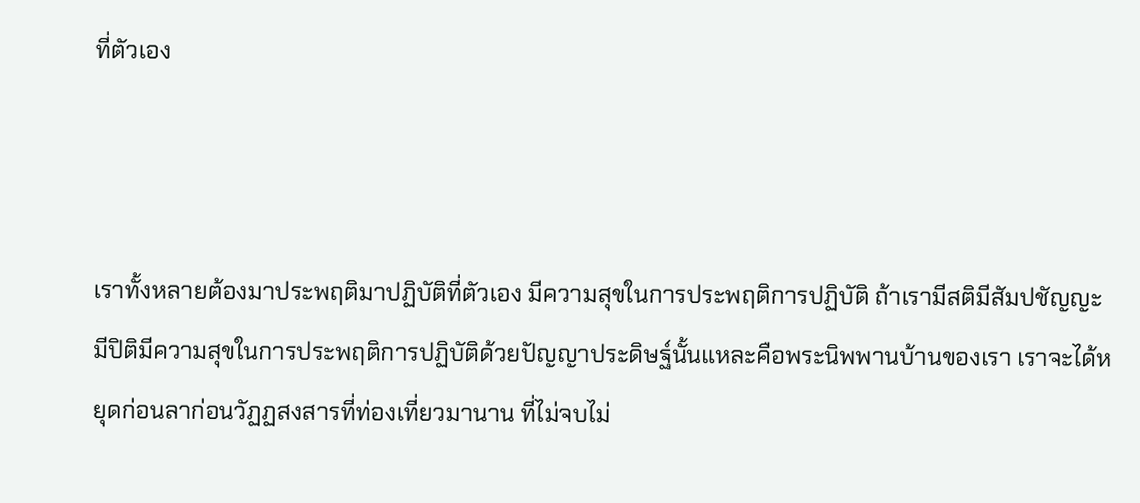ที่ตัวเอง



เราทั้งหลายต้องมาประพฤติมาปฏิบัติที่ตัวเอง มีความสุขในการประพฤติการปฏิบัติ ถ้าเรามีสติมีสัมปชัญญะ มีปิติมีความสุขในการประพฤติการปฏิบัติด้วยปัญญาประดิษฐ์นั้นแหละคือพระนิพพานบ้านของเรา เราจะได้หยุดก่อนลาก่อนวัฏฏสงสารที่ท่องเที่ยวมานาน ที่ไม่จบไม่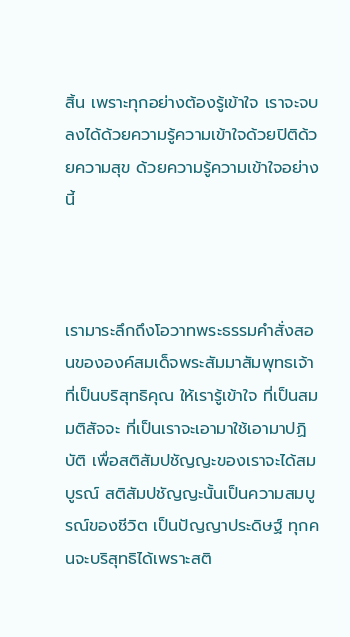สิ้น เพราะทุกอย่างต้องรู้เข้าใจ เราจะจบลงได้ด้วยความรู้ความเข้าใจด้วยปิติด้วยความสุข ด้วยความรู้ความเข้าใจอย่างนี้



เรามาระลึกถึงโอวาทพระธรรมคำสั่งสอนขององค์สมเด็จพระสัมมาสัมพุทธเจ้าที่เป็นบริสุทธิคุณ ให้เรารู้เข้าใจ ที่เป็นสมมติสัจจะ ที่เป็นเราจะเอามาใช้เอามาปฏิบัติ เพื่อสติสัมปชัญญะของเราจะได้สมบูรณ์ สติสัมปชัญญะนั้นเป็นความสมบูรณ์ของชีวิต เป็นปัญญาประดิษฐ์ ทุกคนจะบริสุทธิได้เพราะสติ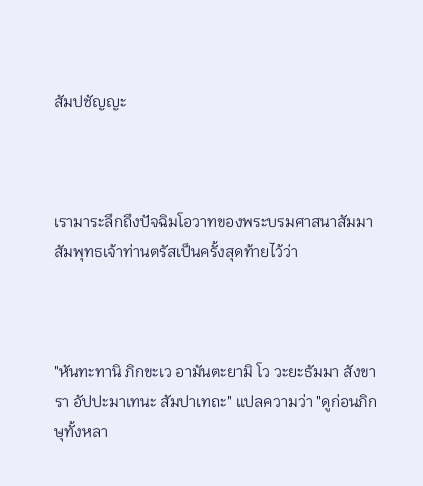สัมปชัญญะ



เรามาระลึกถึงปัจฉิมโอวาทของพระบรมศาสนาสัมมาสัมพุทธเจ้าท่านตรัสเป็นครั้งสุดท้ายไว้ว่า



"หันทะทานิ ภิกขะเว อามันตะยามิ โว วะยะธัมมา สังขารา อัปปะมาเทนะ สัมปาเทถะ" แปลความว่า "ดูก่อนภิกษุทั้งหลา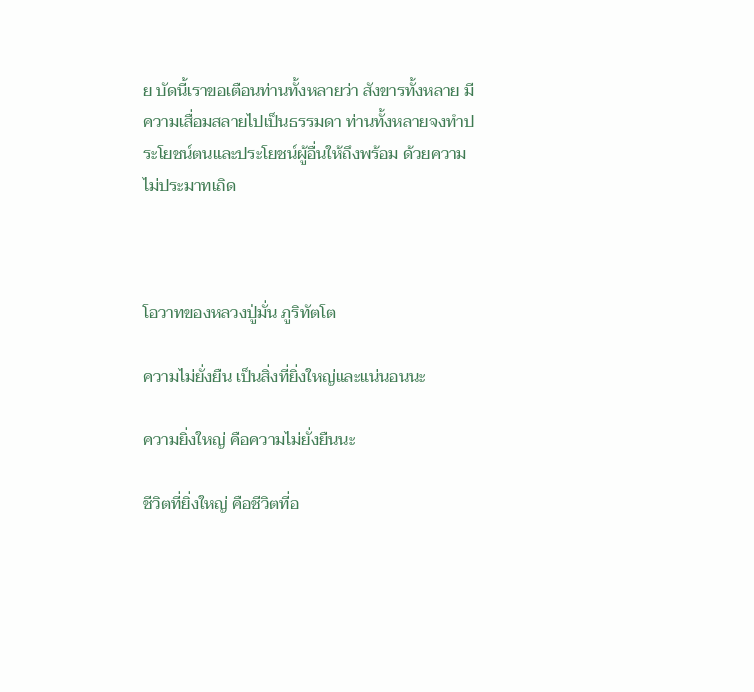ย บัดนี้เราขอเตือนท่านทั้งหลายว่า สังขารทั้งหลาย มีความเสื่อมสลายไปเป็นธรรมดา ท่านทั้งหลายจงทำประโยชน์ตนและประโยชน์ผู้อื่นให้ถึงพร้อม ด้วยความไม่ประมาทเถิด



โอวาทของหลวงปู่มั่น ภูริทัตโต

ความไม่ยั่งยืน เป็นสิ่งที่ยิ่งใหญ่และแน่นอนนะ

ความยิ่งใหญ่ คือความไม่ยั่งยืนนะ

ชีวิตที่ยิ่งใหญ่ คือชีวิตที่อ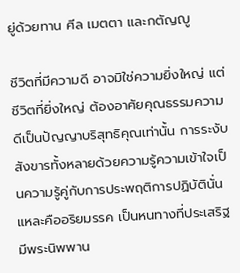ยู่ด้วยทาน ศีล เมตตา และกตัญญู

ชีวิตที่มีความดี อาจมิใช่ความยิ่งใหญ่ แต่ชีวิตที่ยิ่งใหญ่ ต้องอาศัยคุณธรรมความดีเป็นปัญญาบริสุทธิคุณเท่านั้น การระงับสังขารทั้งหลายด้วยความรู้ความเข้าใจเป็นความรู้คู่กับการประพฤติการปฏิบัตินั่นแหละคืออริยมรรค เป็นหนทางที่ประเสริฐมีพระนิพพาน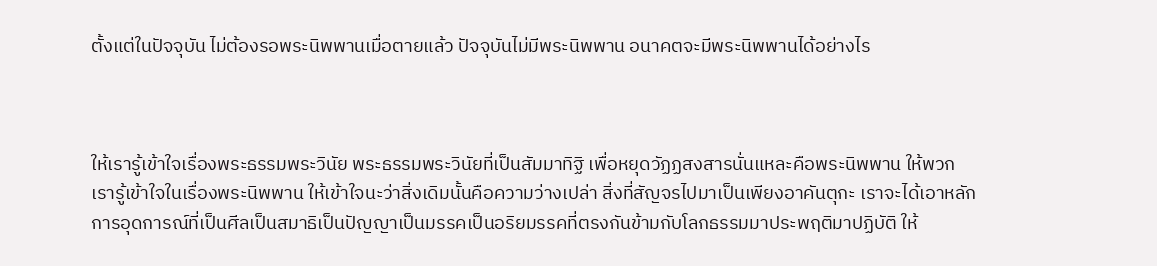ตั้งแต่ในปัจจุบัน ไม่ต้องรอพระนิพพานเมื่อตายแล้ว ปัจจุบันไม่มีพระนิพพาน อนาคตจะมีพระนิพพานได้อย่างไร



ให้เรารู้เข้าใจเรื่องพระธรรมพระวินัย พระธรรมพระวินัยที่เป็นสัมมาทิฐิ เพื่อหยุดวัฏฏสงสารนั่นแหละคือพระนิพพาน ให้พวกเรารู้เข้าใจในเรื่องพระนิพพาน ให้เข้าใจนะว่าสิ่งเดิมนั้นคือความว่างเปล่า สิ่งที่สัญจรไปมาเป็นเพียงอาคันตุกะ เราจะได้เอาหลักการอุดการณ์ที่เป็นศีลเป็นสมาธิเป็นปัญญาเป็นมรรคเป็นอริยมรรคที่ตรงกันข้ามกับโลกธรรมมาประพฤติมาปฏิบัติ ให้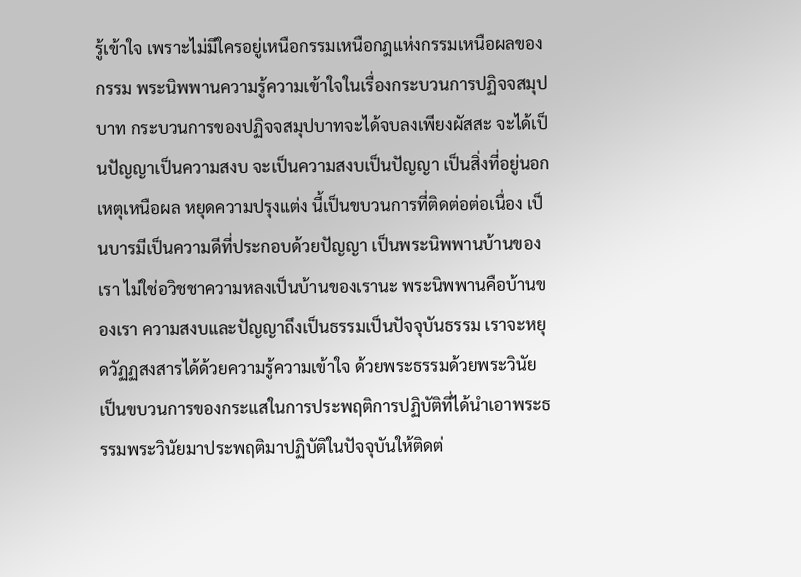รู้เข้าใจ เพราะไม่มีใครอยู่เหนือกรรมเหนือกฎแห่งกรรมเหนือผลของกรรม พระนิพพานความรู้ความเข้าใจในเรื่องกระบวนการปฏิจจสมุปบาท กระบวนการของปฏิจจสมุปบาทจะได้จบลงเพียงผัสสะ จะได้เป็นปัญญาเป็นความสงบ จะเป็นความสงบเป็นปัญญา เป็นสิ่งที่อยู่นอกเหตุเหนือผล หยุดความปรุงแต่ง นี้เป็นขบวนการที่ติดต่อต่อเนื่อง เป็นบารมีเป็นความดีที่ประกอบด้วยปัญญา เป็นพระนิพพานบ้านของเรา ไม่ใช่อวิชชาความหลงเป็นบ้านของเรานะ พระนิพพานคือบ้านของเรา ความสงบและปัญญาถึงเป็นธรรมเป็นปัจจุบันธรรม เราจะหยุดวัฏฏสงสารได้ด้วยความรู้ความเข้าใจ ด้วยพระธรรมด้วยพระวินัย เป็นขบวนการของกระแสในการประพฤติการปฏิบัติที่ได้นำเอาพระธรรมพระวินัยมาประพฤติมาปฏิบัติในปัจจุบันให้ติดต่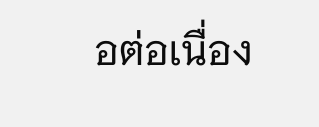อต่อเนื่อง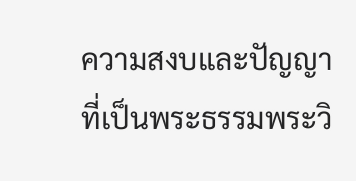ความสงบและปัญญาที่เป็นพระธรรมพระวิ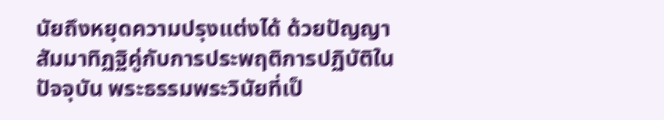นัยถึงหยุดความปรุงแต่งได้ ด้วยปัญญาสัมมาทิฏฐิคู่กับการประพฤติการปฏิบัติในปัจจุบัน พระธรรมพระวินัยที่เป็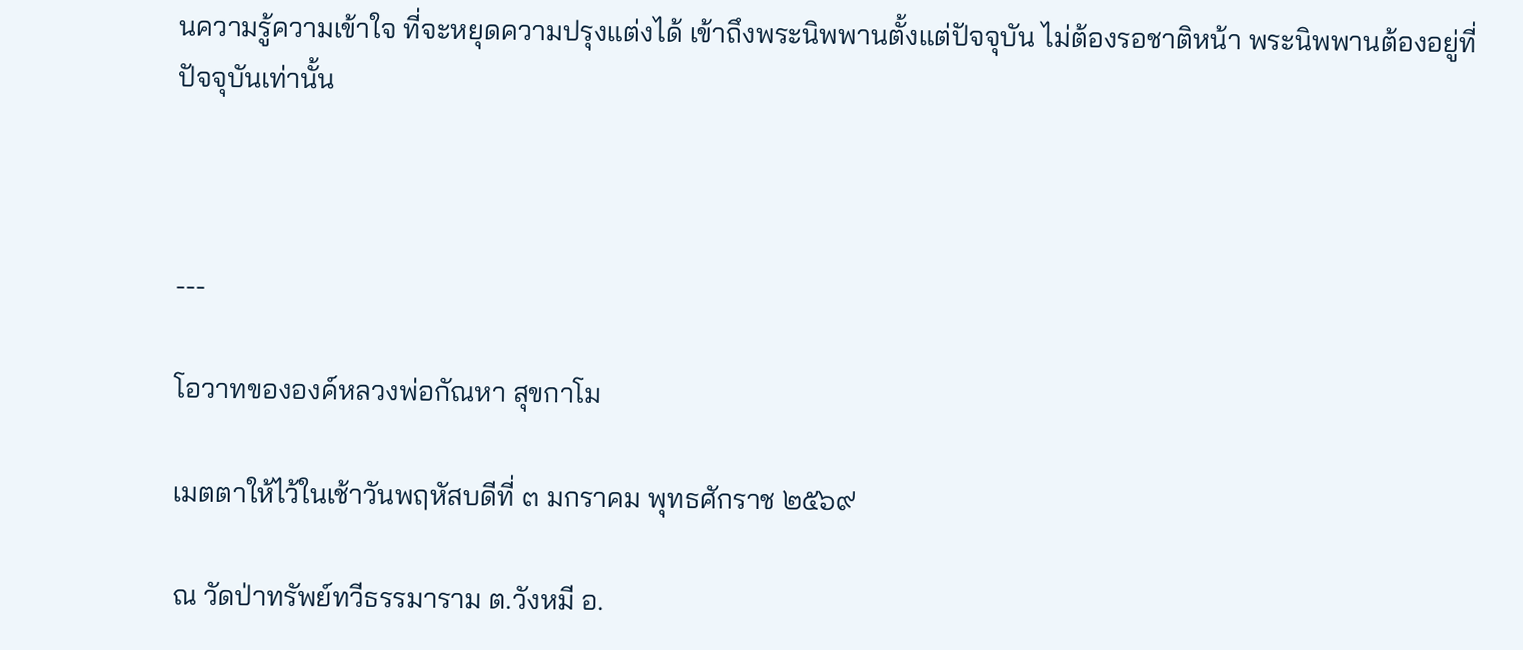นความรู้ความเข้าใจ ที่จะหยุดความปรุงแต่งได้ เข้าถึงพระนิพพานตั้งแต่ปัจจุบัน ไม่ต้องรอชาติหน้า พระนิพพานต้องอยู่ที่ปัจจุบันเท่านั้น



---

โอวาทขององค์หลวงพ่อกัณหา สุขกาโม

เมตตาให้ไว้ในเช้าวันพฤหัสบดีที่ ๓ มกราคม พุทธศักราช ๒๕๖๙

ณ วัดป่าทรัพย์ทวีธรรมาราม ต.วังหมี อ.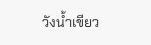วังน้ำเขียว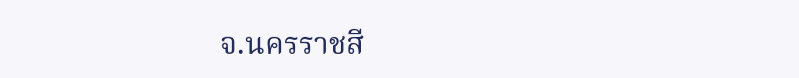จ.นครราชสี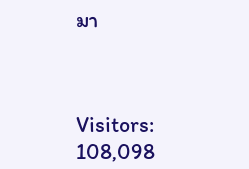มา



Visitors: 108,098